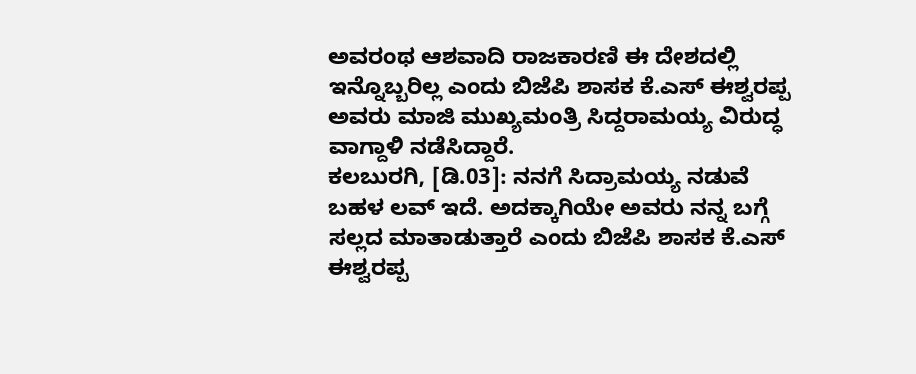ಅವರಂಥ ಆಶವಾದಿ ರಾಜಕಾರಣಿ ಈ ದೇಶದಲ್ಲಿ ಇನ್ನೊಬ್ಬರಿಲ್ಲ ಎಂದು ಬಿಜೆಪಿ ಶಾಸಕ ಕೆ.ಎಸ್ ಈಶ್ವರಪ್ಪ ಅವರು ಮಾಜಿ ಮುಖ್ಯಮಂತ್ರಿ ಸಿದ್ದರಾಮಯ್ಯ ವಿರುದ್ಧ ವಾಗ್ದಾಳಿ ನಡೆಸಿದ್ದಾರೆ.
ಕಲಬುರಗಿ, [ಡಿ.03]: ನನಗೆ ಸಿದ್ರಾಮಯ್ಯ ನಡುವೆ ಬಹಳ ಲವ್ ಇದೆ. ಅದಕ್ಕಾಗಿಯೇ ಅವರು ನನ್ನ ಬಗ್ಗೆ ಸಲ್ಲದ ಮಾತಾಡುತ್ತಾರೆ ಎಂದು ಬಿಜೆಪಿ ಶಾಸಕ ಕೆ.ಎಸ್ ಈಶ್ವರಪ್ಪ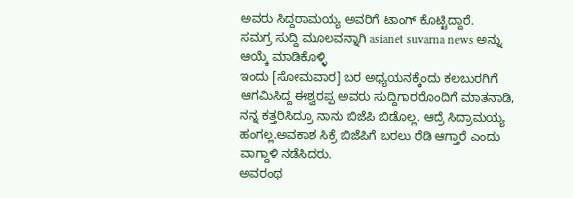ಅವರು ಸಿದ್ದರಾಮಯ್ಯ ಅವರಿಗೆ ಟಾಂಗ್ ಕೊಟ್ಟಿದ್ದಾರೆ.
ಸಮಗ್ರ ಸುದ್ದಿ ಮೂಲವನ್ನಾಗಿ asianet suvarna news ಅನ್ನು ಆಯ್ಕೆ ಮಾಡಿಕೊಳ್ಳಿ
ಇಂದು [ಸೋಮವಾರ] ಬರ ಅಧ್ಯಯನಕ್ಕೆಂದು ಕಲಬುರಗಿಗೆ ಆಗಮಿಸಿದ್ದ ಈಶ್ವರಪ್ಪ ಅವರು ಸುದ್ದಿಗಾರರೊಂದಿಗೆ ಮಾತನಾಡಿ, ನನ್ನ ಕತ್ತರಿಸಿದ್ರೂ ನಾನು ಬಿಜೆಪಿ ಬಿಡೊಲ್ಲ. ಆದ್ರೆ ಸಿದ್ರಾಮಯ್ಯ ಹಂಗಲ್ಲ.ಅವಕಾಶ ಸಿಕ್ರೆ ಬಿಜೆಪಿಗೆ ಬರಲು ರೆಡಿ ಆಗ್ತಾರೆ ಎಂದು ವಾಗ್ದಾಳಿ ನಡೆಸಿದರು.
ಅವರಂಥ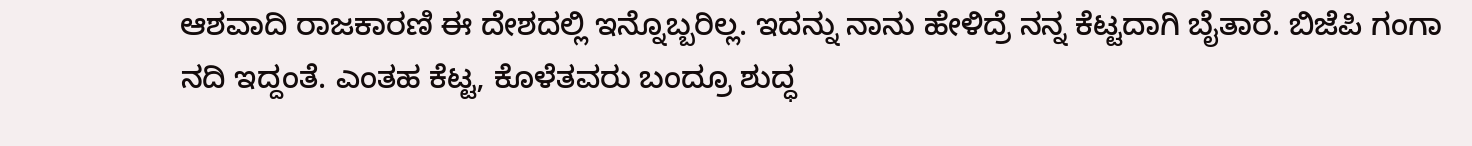ಆಶವಾದಿ ರಾಜಕಾರಣಿ ಈ ದೇಶದಲ್ಲಿ ಇನ್ನೊಬ್ಬರಿಲ್ಲ. ಇದನ್ನು ನಾನು ಹೇಳಿದ್ರೆ ನನ್ನ ಕೆಟ್ಟದಾಗಿ ಬೈತಾರೆ. ಬಿಜೆಪಿ ಗಂಗಾ ನದಿ ಇದ್ದಂತೆ. ಎಂತಹ ಕೆಟ್ಟ, ಕೊಳೆತವರು ಬಂದ್ರೂ ಶುದ್ಧ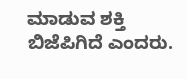ಮಾಡುವ ಶಕ್ತಿ ಬಿಜೆಪಿಗಿದೆ ಎಂದರು.